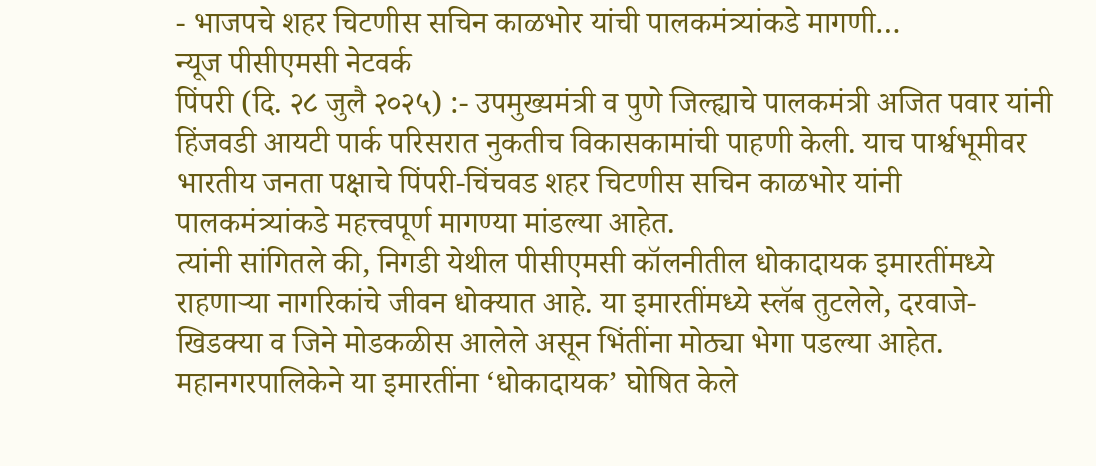- भाजपचे शहर चिटणीस सचिन काळभोर यांची पालकमंत्र्यांकडे मागणी…
न्यूज पीसीएमसी नेटवर्क
पिंपरी (दि. २८ जुलै २०२५) :- उपमुख्यमंत्री व पुणे जिल्ह्याचे पालकमंत्री अजित पवार यांनी हिंजवडी आयटी पार्क परिसरात नुकतीच विकासकामांची पाहणी केली. याच पार्श्वभूमीवर भारतीय जनता पक्षाचे पिंपरी-चिंचवड शहर चिटणीस सचिन काळभोर यांनी पालकमंत्र्यांकडे महत्त्वपूर्ण मागण्या मांडल्या आहेत.
त्यांनी सांगितले की, निगडी येथील पीसीएमसी कॉलनीतील धोकादायक इमारतींमध्ये राहणाऱ्या नागरिकांचे जीवन धोक्यात आहे. या इमारतींमध्ये स्लॅब तुटलेले, दरवाजे-खिडक्या व जिने मोडकळीस आलेले असून भिंतींना मोठ्या भेगा पडल्या आहेत. महानगरपालिकेने या इमारतींना ‘धोकादायक’ घोषित केले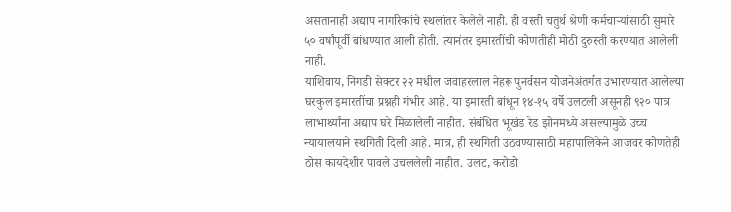असतानाही अद्याप नागरिकांचे स्थलांतर केलेले नाही. ही वस्ती चतुर्थ श्रेणी कर्मचाऱ्यांसाठी सुमारे ५० वर्षांपूर्वी बांधण्यात आली होती. त्यानंतर इमारतींची कोणतीही मोठी दुरुस्ती करण्यात आलेली नाही.
याशिवाय, निगडी सेक्टर २२ मधील जवाहरलाल नेहरू पुनर्वसन योजनेअंतर्गत उभारण्यात आलेल्या घरकुल इमारतींचा प्रश्नही गंभीर आहे. या इमारती बांधून १४-१५ वर्षे उलटली असूनही ९२० पात्र लाभार्थ्यांना अद्याप घरे मिळालेली नाहीत. संबंधित भूखंड रेड झोनमध्ये असल्यामुळे उच्च न्यायालयाने स्थगिती दिली आहे. मात्र, ही स्थगिती उठवण्यासाठी महापालिकेने आजवर कोणतेही ठोस कायदेशीर पावले उचललेली नाहीत. उलट, करोडो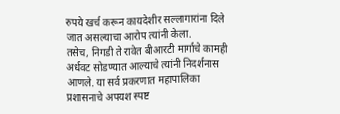रुपये खर्च करून कायदेशीर सल्लागारांना दिले जात असल्याचा आरोप त्यांनी केला.
तसेच, निगडी ते रावेत बीआरटी मार्गाचे कामही अर्धवट सोडण्यात आल्याचे त्यांनी निदर्शनास आणले. या सर्व प्रकरणात महापालिका प्रशासनाचे अपयश स्पष्ट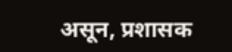असून, प्रशासक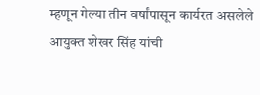म्हणून गेल्या तीन वर्षांपासून कार्यरत असलेले आयुक्त शेखर सिंह यांची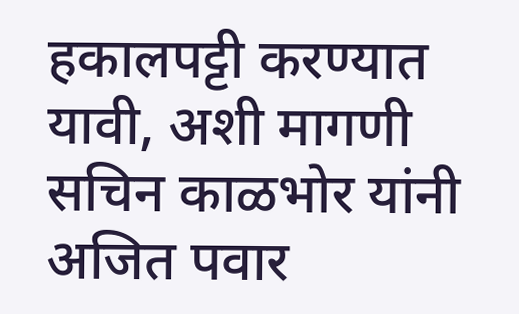हकालपट्टी करण्यात यावी, अशी मागणी सचिन काळभोर यांनी अजित पवार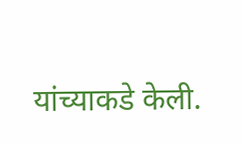यांच्याकडे केली.